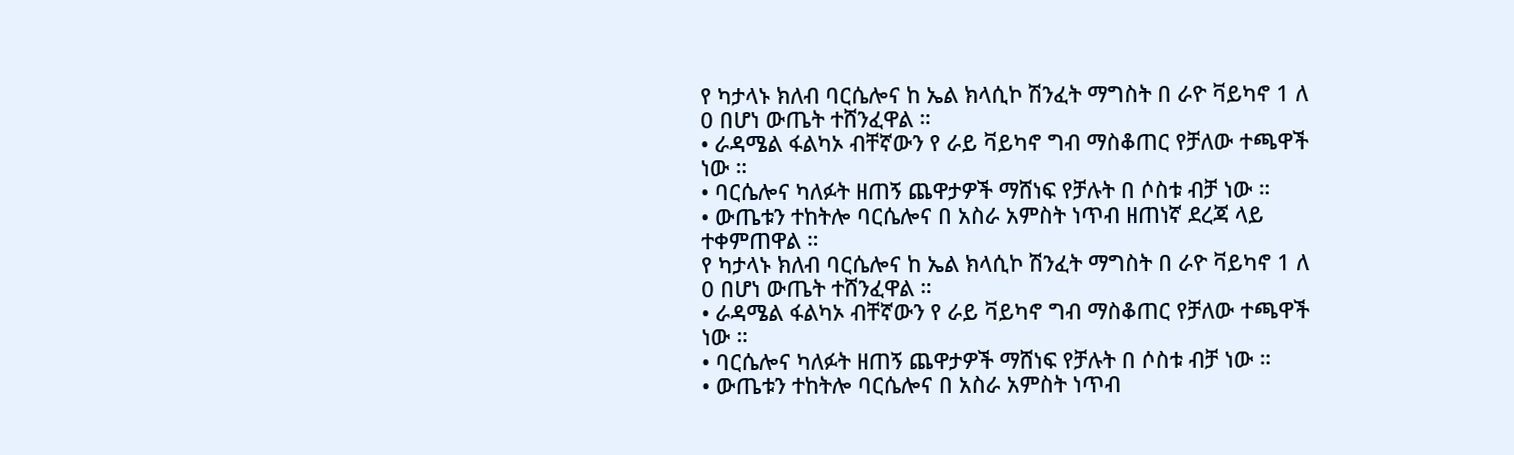የ ካታላኑ ክለብ ባርሴሎና ከ ኤል ክላሲኮ ሽንፈት ማግስት በ ራዮ ቫይካኖ 1 ለ 0 በሆነ ውጤት ተሸንፈዋል ።
• ራዳሜል ፋልካኦ ብቸኛውን የ ራይ ቫይካኖ ግብ ማስቆጠር የቻለው ተጫዋች ነው ።
• ባርሴሎና ካለፉት ዘጠኝ ጨዋታዎች ማሸነፍ የቻሉት በ ሶስቱ ብቻ ነው ።
• ውጤቱን ተከትሎ ባርሴሎና በ አስራ አምስት ነጥብ ዘጠነኛ ደረጃ ላይ ተቀምጠዋል ።
የ ካታላኑ ክለብ ባርሴሎና ከ ኤል ክላሲኮ ሽንፈት ማግስት በ ራዮ ቫይካኖ 1 ለ 0 በሆነ ውጤት ተሸንፈዋል ።
• ራዳሜል ፋልካኦ ብቸኛውን የ ራይ ቫይካኖ ግብ ማስቆጠር የቻለው ተጫዋች ነው ።
• ባርሴሎና ካለፉት ዘጠኝ ጨዋታዎች ማሸነፍ የቻሉት በ ሶስቱ ብቻ ነው ።
• ውጤቱን ተከትሎ ባርሴሎና በ አስራ አምስት ነጥብ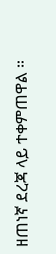ዘጠነኛ ደረጃ ላይ ተቀምጠዋል ።